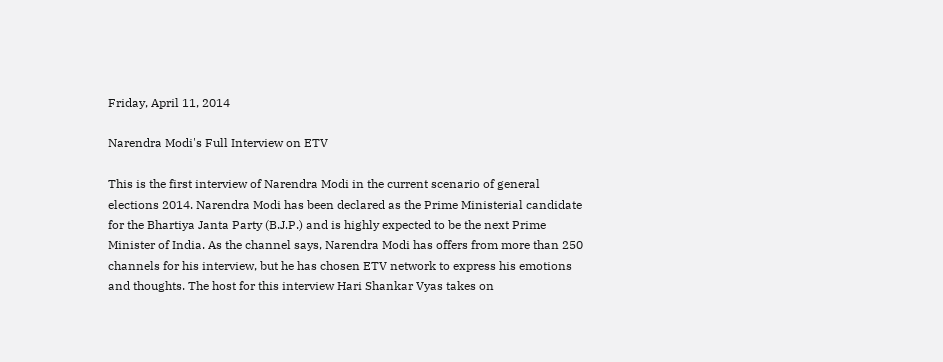Friday, April 11, 2014

Narendra Modi's Full Interview on ETV

This is the first interview of Narendra Modi in the current scenario of general elections 2014. Narendra Modi has been declared as the Prime Ministerial candidate for the Bhartiya Janta Party (B.J.P.) and is highly expected to be the next Prime Minister of India. As the channel says, Narendra Modi has offers from more than 250 channels for his interview, but he has chosen ETV network to express his emotions and thoughts. The host for this interview Hari Shankar Vyas takes on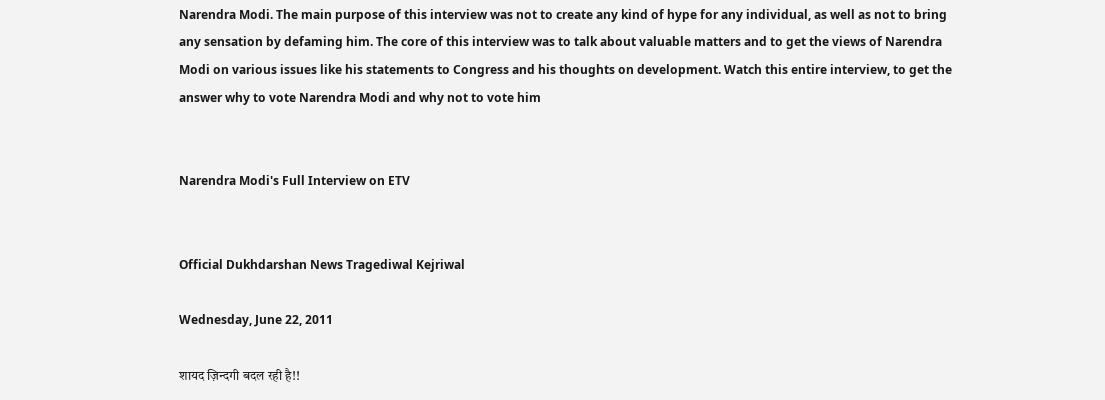Narendra Modi. The main purpose of this interview was not to create any kind of hype for any individual, as well as not to bring any sensation by defaming him. The core of this interview was to talk about valuable matters and to get the views of Narendra Modi on various issues like his statements to Congress and his thoughts on development. Watch this entire interview, to get the answer why to vote Narendra Modi and why not to vote him


Narendra Modi's Full Interview on ETV


Official Dukhdarshan News Tragediwal Kejriwal

Wednesday, June 22, 2011

शायद ज़िन्दगी बदल रही है!!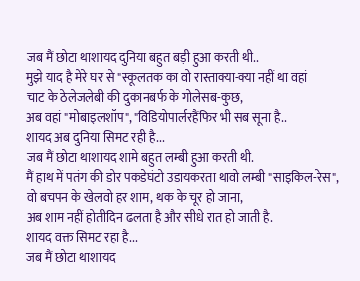जब मैं छोटा थाशायद दुनिया बहुत बड़ी हुआ करती थी..
मुझे याद है मेरे घर से "स्कूलतक का वो रास्ताक्या-क्या नहीं था वहां
चाट के ठेलेजलेबी की दुकानबर्फ के गोलेसब-कुछ,
अब वहां "मोबाइलशॉप", "विडियोपार्लरहैंफिर भी सब सूना है..
शायद अब दुनिया सिमट रही है...
जब मैं छोटा थाशायद शामे बहुत लम्बी हुआ करती थी.
मैं हाथ में पतंग की डोर पकडेघंटो उडायकरता थावो लम्बी "साइकिल-रेस",
वो बचपन के खेलवो हर शाम, थक के चूर हो जाना,
अब शाम नहीं होतीदिन ढलता है और सीधे रात हो जाती है.
शायद वक्त सिमट रहा है...
जब मैं छोटा थाशायद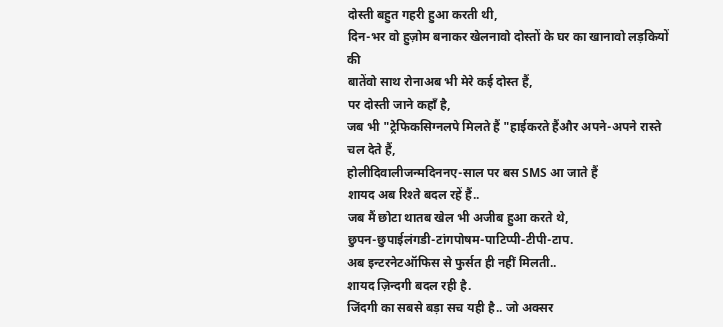दोस्ती बहुत गहरी हुआ करती थी,
दिन-भर वो हुज़ोम बनाकर खेलनावो दोस्तों के घर का खानावो लड़कियों की
बातेंवो साथ रोनाअब भी मेरे कई दोस्त हैं,
पर दोस्ती जाने कहाँ है,
जब भी "ट्रेफिकसिग्नलपे मिलते हैं "हाईकरते हैंऔर अपने-अपने रास्ते चल देते हैं,
होलीदिवालीजन्मदिननए-साल पर बस SMS आ जाते हैं
शायद अब रिश्ते बदल रहें हैं..
जब मैं छोटा थातब खेल भी अजीब हुआ करते थे,
छुपन-छुपाईलंगडी-टांगपोषम-पाटिप्पी-टीपी-टाप.
अब इन्टरनेटऑफिस से फुर्सत ही नहीं मिलती..
शायद ज़िन्दगी बदल रही है.
जिंदगी का सबसे बड़ा सच यही है.. जो अक्सर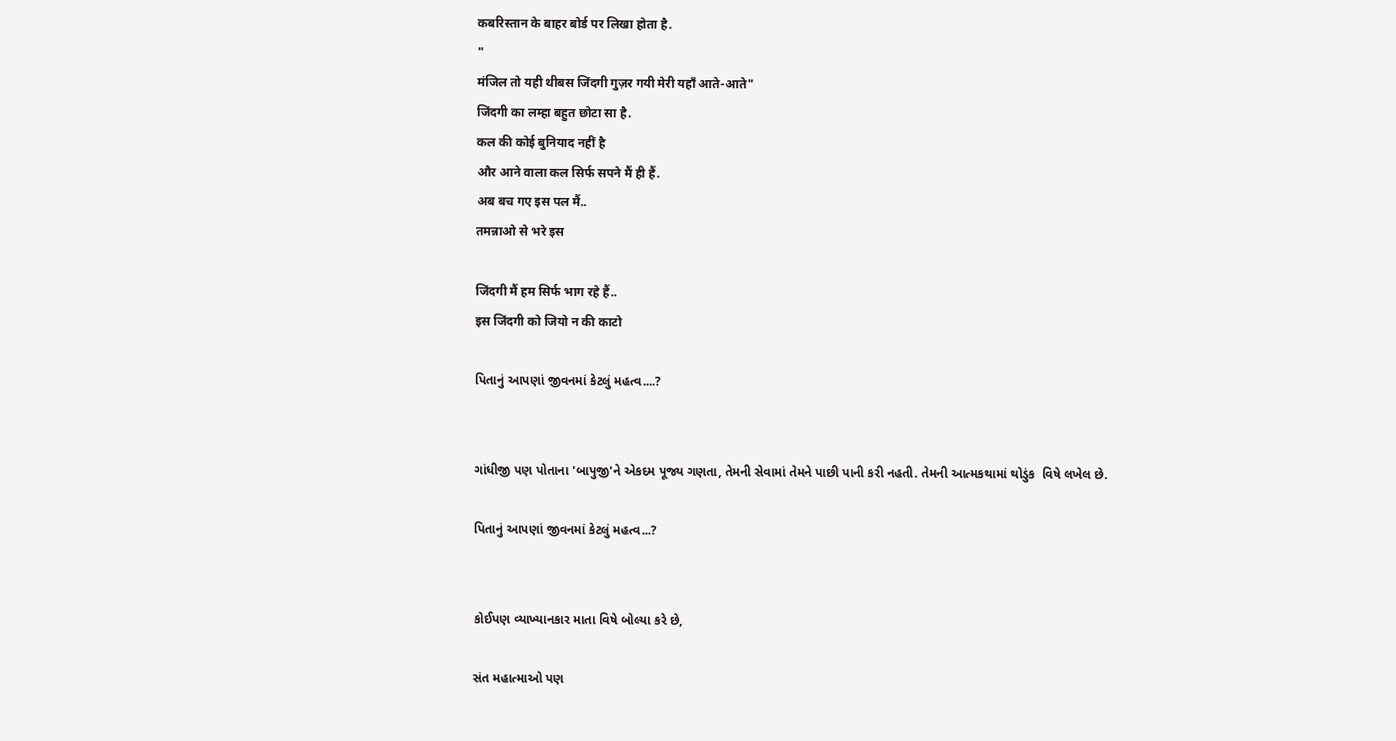कबरिस्तान के बाहर बोर्ड पर लिखा होता है.
"
मंजिल तो यही थीबस जिंदगी गुज़र गयी मेरी यहाँ आते-आते"
जिंदगी का लम्हा बहुत छोटा सा है.
कल की कोई बुनियाद नहीं है
और आने वाला कल सिर्फ सपने मैं ही हैं.
अब बच गए इस पल मैं..
तमन्नाओ से भरे इस

जिंदगी मैं हम सिर्फ भाग रहे हैं..
इस जिंदगी को जियो न की काटो

પિતાનું આપણાં જીવનમાં કેટલું મહત્વ....?


ગાંધીજી પણ પોતાના 'બાપુજી'ને એકદમ પૂજ્ય ગણતા, તેમની સેવામાં તેમને પાછી પાની કરી નહતી. તેમની આત્મકથામાં થોડુંક  વિષે લખેલ છે.

પિતાનું આપણાં જીવનમાં કેટલું મહત્વ...?


કોઈપણ વ્યાખ્યાનકાર માતા વિષે બોલ્યા કરે છે,

સંત મહાત્માઓ પણ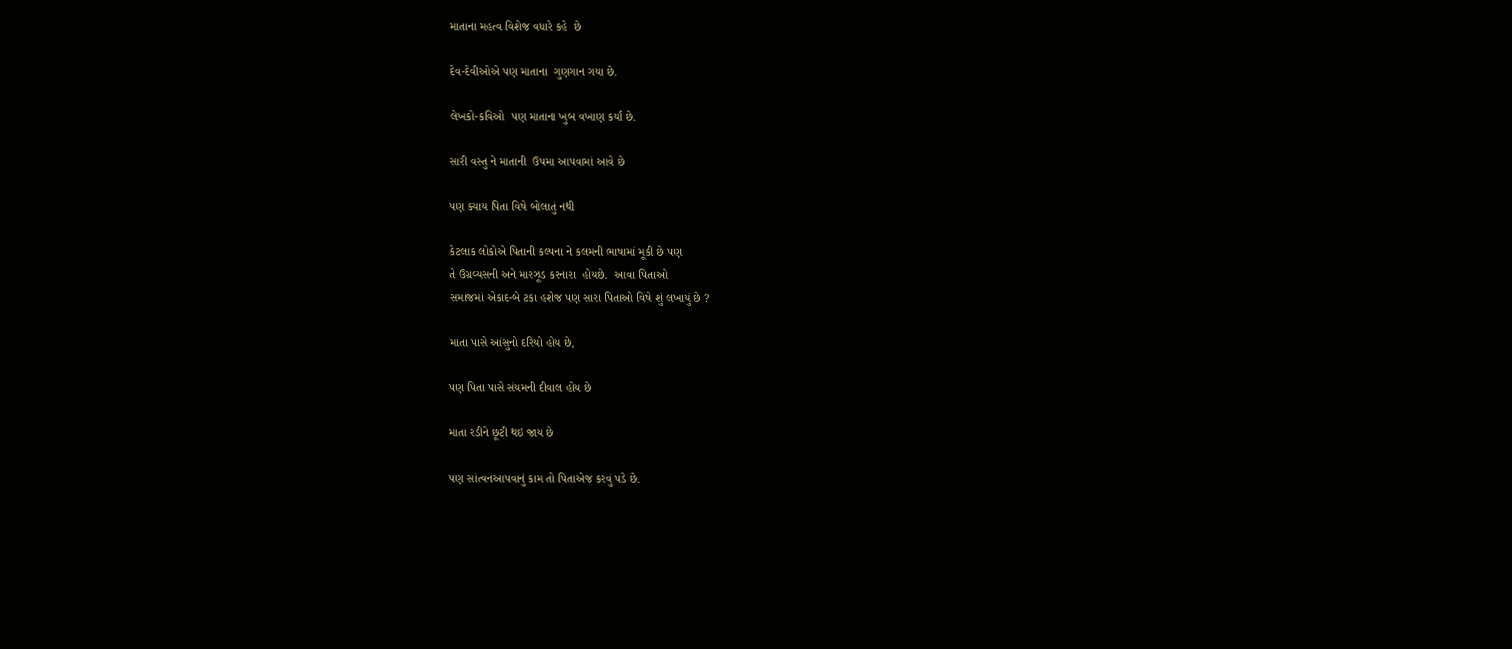માતાના મહત્વ વિશેજ વધારે કહે  છે

દેવ-દેવીઓએ પણ માતાના  ગુણગાન ગયા છે.

લેખકો-કવિઓ  પણ માતાના ખુબ વખાણ કર્યાં છે.

સારી વસ્તુ ને માતાની  ઉપમા આપવામાં આવે છે

પણ ક્યાય પિતા વિષે બોલાતું નથી

કેટલાક લોકોએ પિતાની કલ્પના ને કલમની ભાષામાં મૂકી છે પણ
તે ઉગ્રવ્યસની અને મારઝૂડ કરનારા  હોયછે.  આવા પિતાઓ
સમાજમાં એકાદ-બે ટકા હશેજ પણ સારા પિતાઓ વિષે શું લખાયું છે ?

માતા પાસે આંસુનો દરિયો હોય છે,

પણ પિતા પાસે સંયમની દીવાલ હોય છે

માતા રડીને છૂટી થઇ જાય છે

પણ સાંત્વનઆપવાનું કામ તો પિતાએજ કરવું પડે છે.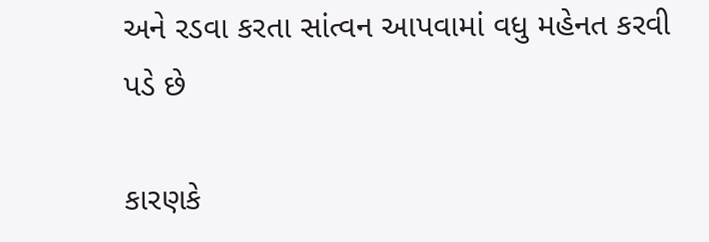અને રડવા કરતા સાંત્વન આપવામાં વધુ મહેનત કરવી પડે છે

કારણકે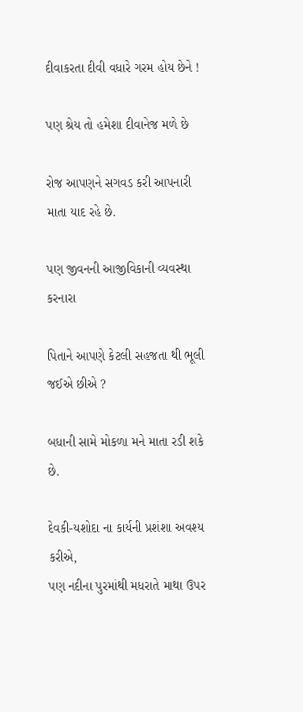દીવાકરતા દીવી વધારે ગરમ હોય છેને !

પણ શ્રેય તો હમેશા દીવાનેજ મળે છે

રોજ આપણને સગવડ કરી આપનારી માતા યાદ રહે છે.

પણ જીવનની આજીવિકાની વ્યવસ્થા કરનારા

પિતાને આપણે કેટલી સહજતા થી ભૂલી જઈએ છીએ ?

બધાની સામે મોકળા મને માતા રડી શકે છે.

દેવકી-યશોદા ના કાર્યની પ્રશંશા અવશ્ય કરીએ,
પણ નદીના પુરમાંથી મધરાતે માથા ઉપર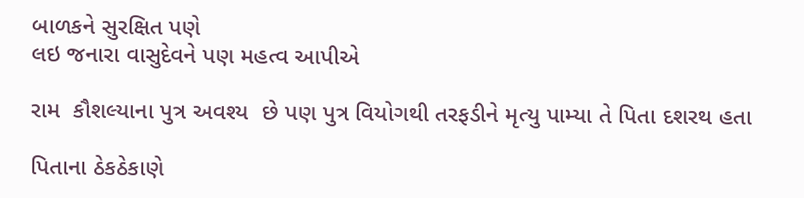બાળકને સુરક્ષિત પણે
લઇ જનારા વાસુદેવને પણ મહત્વ આપીએ

રામ  કૌશલ્યાના પુત્ર અવશ્ય  છે પણ પુત્ર વિયોગથી તરફડીને મૃત્યુ પામ્યા તે પિતા દશરથ હતા

પિતાના ઠેકઠેકાણે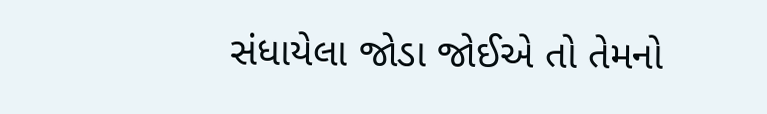સંધાયેલા જોડા જોઈએ તો તેમનો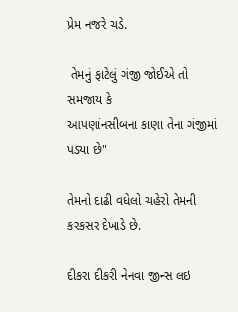પ્રેમ નજરે ચડે.

 તેમનું ફાટેલું ગંજી જોઈએ તો સમજાય કે
આપણાંનસીબના કાણા તેના ગંજીમાં પડ્યા છે"

તેમનો દાઢી વધેલો ચહેરો તેમની કરકસર દેખાડે છે.

દીકરા દીકરી નેનવા જીન્સ લઇ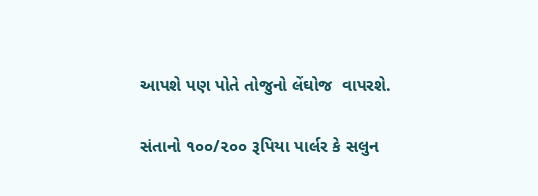આપશે પણ પોતે તોજુનો લેંઘોજ  વાપરશે.

સંતાનો ૧૦૦/૨૦૦ રૂપિયા પાર્લર કે સલુન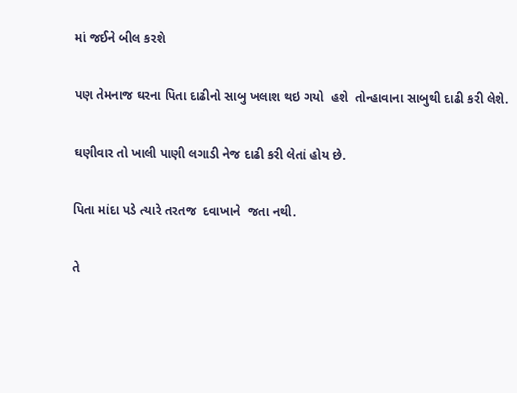માં જઈને બીલ કરશે

પણ તેમનાજ ઘરના પિતા દાઢીનો સાબુ ખલાશ થઇ ગયો  હશે  તોન્હાવાના સાબુથી દાઢી કરી લેશે.

ઘણીવાર તો ખાલી પાણી લગાડી નેજ દાઢી કરી લેતાં હોય છે.

પિતા માંદા પડે ત્યારે તરતજ  દવાખાને  જતા નથી.

તે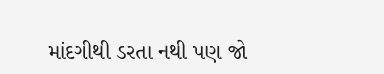માંદગીથી ડરતા નથી પણ જો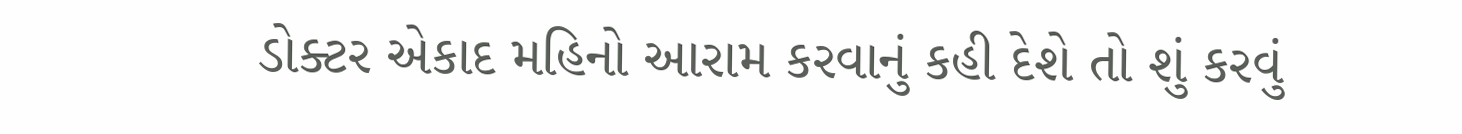ડોક્ટર એકાદ મહિનો આરામ કરવાનું કહી દેશે તો શું કરવું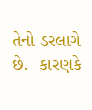તેનો ડરલાગે છે.  કારણકે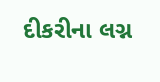દીકરીના લગ્ન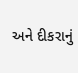અને દીકરાનું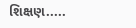શિક્ષણ.....